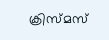ക്രിസ്‌മസ്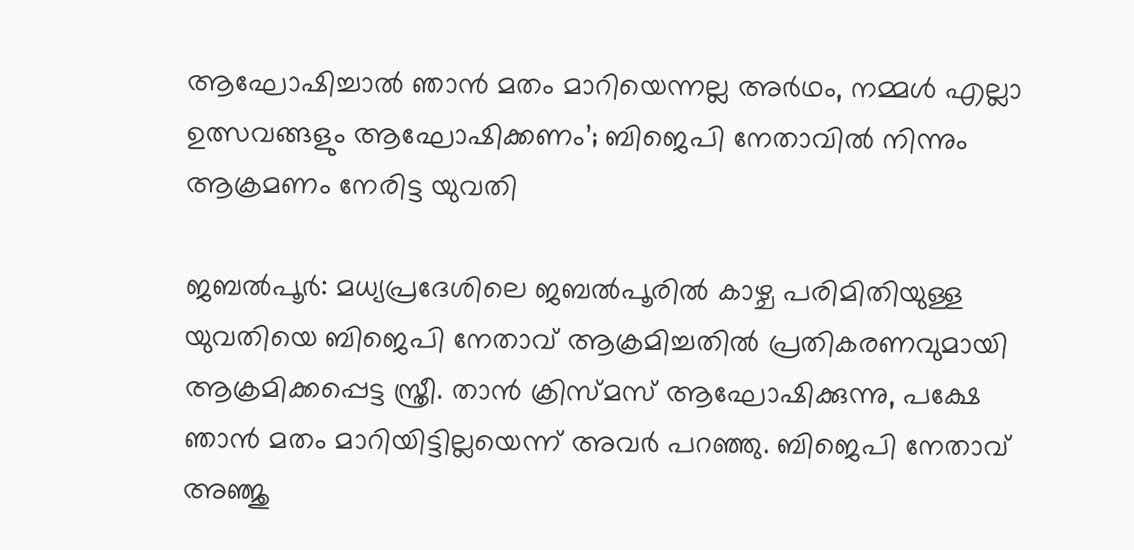ആഘോഷിച്ചാൽ ഞാൻ മതം മാറിയെന്നല്ല അർഥം, നമ്മൾ എല്ലാ ഉത്സവങ്ങളും ആഘോഷിക്കണം’; ബിജെപി നേതാവിൽ നിന്നും ആക്രമണം നേരിട്ട യുവതി

ജബൽപൂർ: മധ്യപ്രദേശിലെ ജബൽപൂരിൽ കാഴ്ച പരിമിതിയുള്ള യുവതിയെ ബിജെപി നേതാവ് ആക്രമിച്ചതിൽ പ്രതികരണവുമായി ആക്രമിക്കപ്പെട്ട സ്ത്രീ. താൻ ക്രിസ്മസ് ആഘോഷിക്കുന്നു, പക്ഷേ ഞാൻ മതം മാറിയിട്ടില്ലയെന്ന് അവർ പറഞ്ഞു. ബിജെപി നേതാവ് അഞ്ജു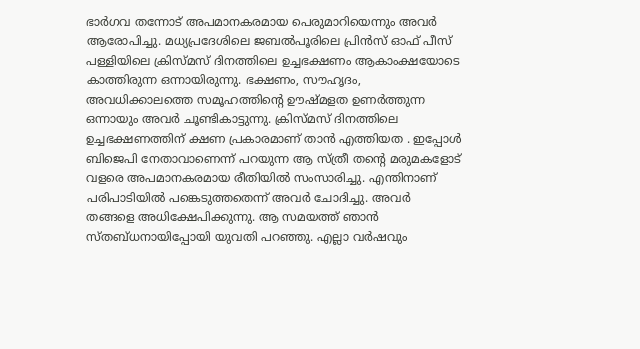ഭാർഗവ തന്നോട് അപമാനകരമായ പെരുമാറിയെന്നും അവർ ആരോപിച്ചു. മധ്യപ്രദേശിലെ ജബൽപൂരിലെ പ്രിൻസ് ഓഫ് പീസ് പള്ളിയിലെ ക്രിസ്മസ് ദിനത്തിലെ ഉച്ചഭക്ഷണം ആകാംക്ഷയോടെ കാത്തിരുന്ന ഒന്നായിരുന്നു. ഭക്ഷണം, സൗഹൃദം, അവധിക്കാലത്തെ സമൂഹത്തിന്റെ ഊഷ്മളത ഉണർത്തുന്ന ഒന്നായും അവർ ചൂണ്ടികാട്ടുന്നു. ക്രിസ്മസ് ദിനത്തിലെ ഉച്ചഭക്ഷണത്തിന് ക്ഷണ പ്രകാരമാണ് താൻ എത്തിയത . ഇപ്പോൾ ബിജെപി നേതാവാണെന്ന് പറയുന്ന ആ സ്ത്രീ തന്റെ മരുമകളോട് വളരെ അപമാനകരമായ രീതിയിൽ സംസാരിച്ചു. എന്തിനാണ് പരിപാടിയിൽ പങ്കെടുത്തതെന്ന് അവർ ചോദിച്ചു. അവർ തങ്ങളെ അധിക്ഷേപിക്കുന്നു. ആ സമയത്ത് ഞാൻ സ്തബ്ധനായിപ്പോയി യുവതി പറഞ്ഞു. എല്ലാ വർഷവും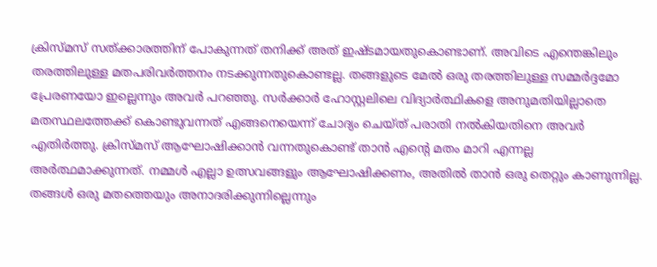ക്രിസ്മസ് സത്ക്കാരത്തിന് പോകുന്നത് തനിക്ക് അത് ഇഷ്ടമായതുകൊണ്ടാണ്. അവിടെ എന്തെങ്കിലും തരത്തിലുള്ള മതപരിവർത്തനം നടക്കുന്നതുകൊണ്ടല്ല. തങ്ങളുടെ മേൽ ഒരു തരത്തിലുള്ള സമ്മർദ്ദമോ പ്രേരണയോ ഇല്ലെന്നും അവർ പറഞ്ഞു. സർക്കാർ ഹോസ്റ്റലിലെ വിദ്യാർത്ഥികളെ അനുമതിയില്ലാതെ മതസ്ഥലത്തേക്ക് കൊണ്ടുവന്നത് എങ്ങനെയെന്ന് ചോദ്യം ചെയ്ത് പരാതി നൽകിയതിനെ അവർ എതിർത്തു. ക്രിസ്മസ് ആഘോഷിക്കാൻ വന്നതുകൊണ്ട് താൻ എന്റെ മതം മാറി എന്നല്ല അർത്ഥമാക്കുന്നത്. നമ്മൾ എല്ലാ ഉത്സവങ്ങളും ആഘോഷിക്കണം, അതിൽ താൻ ഒരു തെറ്റും കാണുന്നില്ല. തങ്ങൾ ഒരു മതത്തെയും അനാദരിക്കുന്നില്ലെന്നും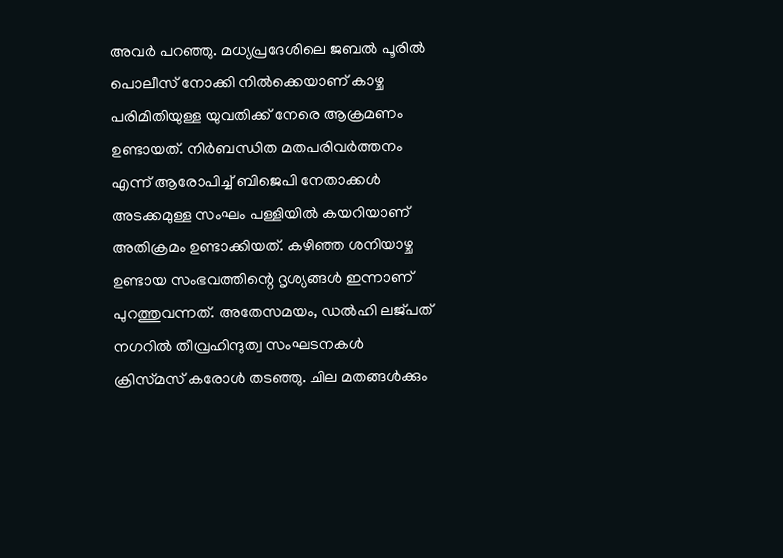അവർ പറഞ്ഞു. മധ്യപ്രദേശിലെ ജബൽ പൂരിൽ പൊലീസ് നോക്കി നിൽക്കെയാണ് കാഴ്ച പരിമിതിയുള്ള യുവതിക്ക് നേരെ ആക്രമണം ഉണ്ടായത്. നിർബന്ധിത മതപരിവർത്തനം എന്ന് ആരോപിച്ച് ബിജെപി നേതാക്കൾ അടക്കമുള്ള സംഘം പള്ളിയിൽ കയറിയാണ് അതിക്രമം ഉണ്ടാക്കിയത്. കഴിഞ്ഞ ശനിയാഴ്ച ഉണ്ടായ സംഭവത്തിന്റെ ദൃശ്യങ്ങൾ ഇന്നാണ് പുറത്തുവന്നത്. അതേസമയം, ഡൽഹി ലജ്പത് നഗറിൽ തീവ്രഹിന്ദുത്വ സംഘടനകൾ ക്രിസ്‌മസ് കരോൾ തടഞ്ഞു. ചില മതങ്ങൾക്കും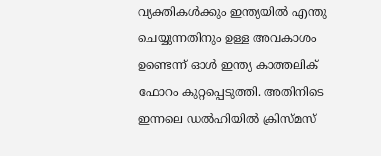വ്യക്തികൾക്കും ഇന്ത്യയിൽ എന്തു ചെയ്യുന്നതിനും ഉള്ള അവകാശം ഉണ്ടെന്ന് ഓൾ ഇന്ത്യ കാത്തലിക് ഫോറം കുറ്റപ്പെടുത്തി. അതിനിടെ ഇന്നലെ ഡൽഹിയിൽ ക്രിസ്മസ്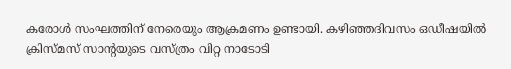കരോൾ സംഘത്തിന് നേരെയും ആക്രമണം ഉണ്ടായി. കഴിഞ്ഞദിവസം ഒഡീഷയിൽ ക്രിസ്മസ് സാൻ്റയുടെ വസ്ത്രം വിറ്റ നാടോടി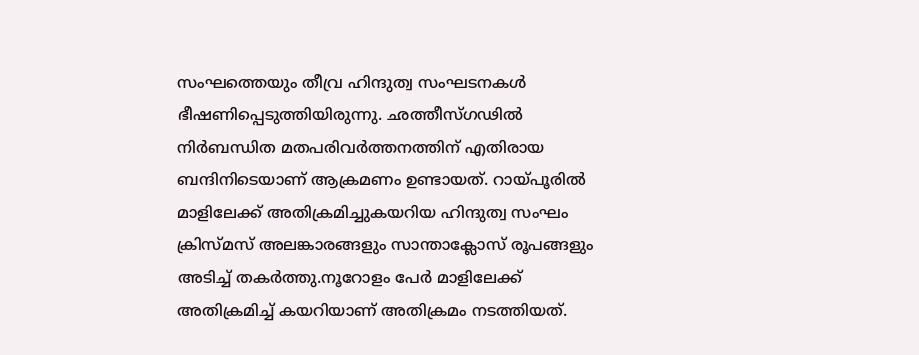സംഘത്തെയും തീവ്ര ഹിന്ദുത്വ സംഘടനകൾ ഭീഷണിപ്പെടുത്തിയിരുന്നു. ഛത്തീസ്ഗഢിൽ നിർബന്ധിത മതപരിവർത്തനത്തിന് എതിരായ ബന്ദിനിടെയാണ് ആക്രമണം ഉണ്ടായത്. റായ്പൂരിൽ മാളിലേക്ക് അതിക്രമിച്ചുകയറിയ ഹിന്ദുത്വ സംഘം ക്രിസ്മസ് അലങ്കാരങ്ങളും സാന്താക്ലോസ് രൂപങ്ങളും അടിച്ച് തകർത്തു.നൂറോളം പേർ മാളിലേക്ക് അതിക്രമിച്ച് കയറിയാണ് അതിക്രമം നടത്തിയത്.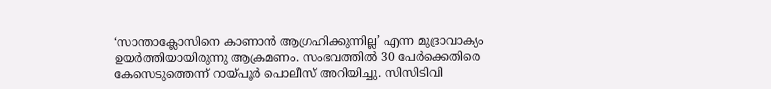‘സാന്താക്ലോസിനെ കാണാൻ ആഗ്രഹിക്കുന്നില്ല’ എന്ന മുദ്രാവാക്യം ഉയർത്തിയായിരുന്നു ആക്രമണം. സംഭവത്തിൽ 30 പേർക്കെതിരെ കേസെടുത്തെന്ന് റായ്പൂർ പൊലീസ് അറിയിച്ചു. സിസിടിവി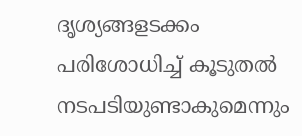ദൃശ്യങ്ങളടക്കം പരിശോധിച്ച് കൂടുതൽ നടപടിയുണ്ടാകുമെന്നും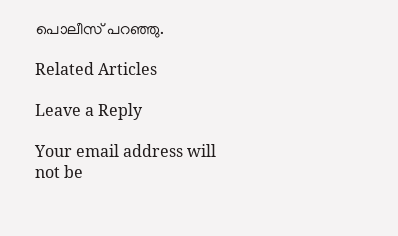പൊലീസ് പറഞ്ഞു.

Related Articles

Leave a Reply

Your email address will not be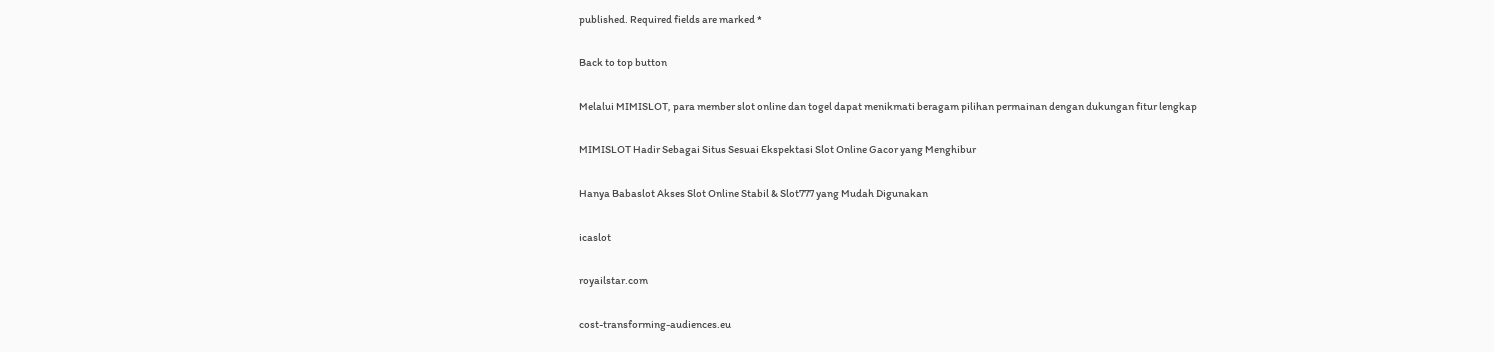published. Required fields are marked *

Back to top button

Melalui MIMISLOT, para member slot online dan togel dapat menikmati beragam pilihan permainan dengan dukungan fitur lengkap

MIMISLOT Hadir Sebagai Situs Sesuai Ekspektasi Slot Online Gacor yang Menghibur

Hanya Babaslot Akses Slot Online Stabil & Slot777 yang Mudah Digunakan

icaslot

royailstar.com

cost-transforming-audiences.eu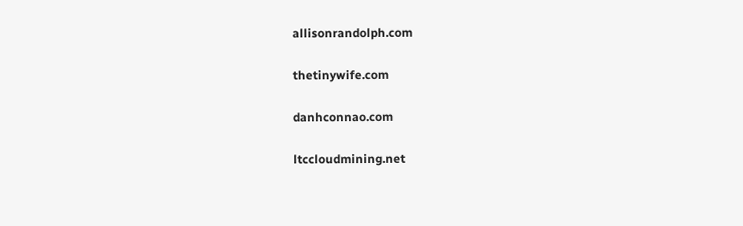allisonrandolph.com

thetinywife.com

danhconnao.com

ltccloudmining.net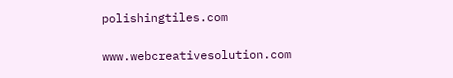polishingtiles.com

www.webcreativesolution.com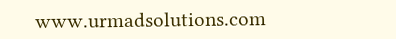www.urmadsolutions.com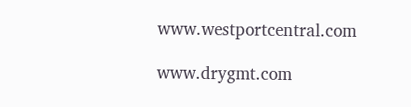www.westportcentral.com

www.drygmt.com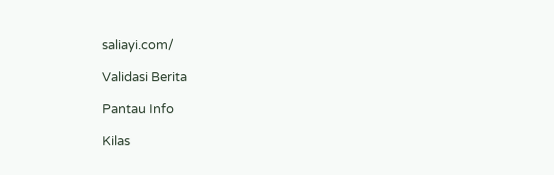saliayi.com/

Validasi Berita

Pantau Info

Kilas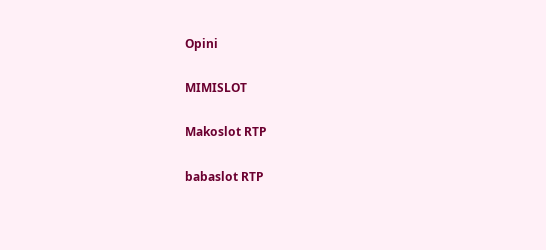Opini

MIMISLOT

Makoslot RTP

babaslot RTP